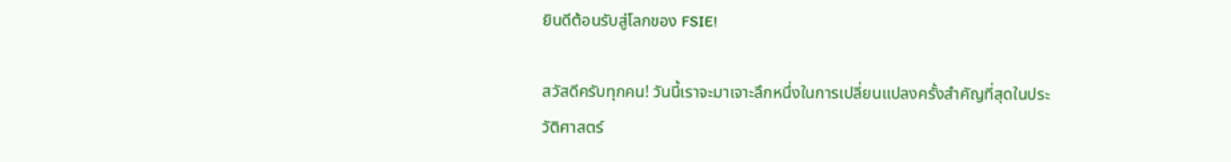ยินดีต้อนรับสู่โลกของ FSIE!

สวัสดีครับทุกคน! วันนี้เราจะมาเจาะลึกหนึ่งในการเปลี่ยนแปลงครั้งสำคัญที่สุดในประวัติศาสตร์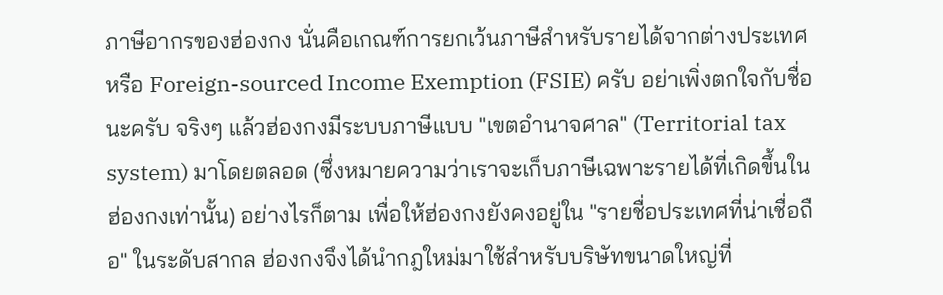ภาษีอากรของฮ่องกง นั่นคือเกณฑ์การยกเว้นภาษีสำหรับรายได้จากต่างประเทศ หรือ Foreign-sourced Income Exemption (FSIE) ครับ อย่าเพิ่งตกใจกับชื่อนะครับ จริงๆ แล้วฮ่องกงมีระบบภาษีแบบ "เขตอำนาจศาล" (Territorial tax system) มาโดยตลอด (ซึ่งหมายความว่าเราจะเก็บภาษีเฉพาะรายได้ที่เกิดขึ้นในฮ่องกงเท่านั้น) อย่างไรก็ตาม เพื่อให้ฮ่องกงยังคงอยู่ใน "รายชื่อประเทศที่น่าเชื่อถือ" ในระดับสากล ฮ่องกงจึงได้นำกฎใหม่มาใช้สำหรับบริษัทขนาดใหญ่ที่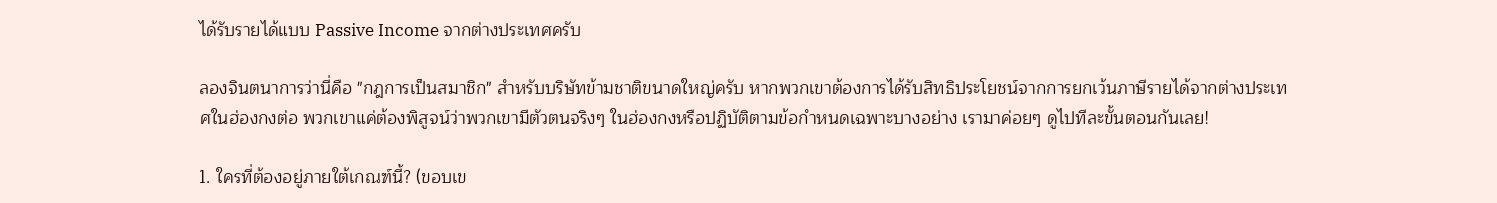ได้รับรายได้แบบ Passive Income จากต่างประเทศครับ

ลองจินตนาการว่านี่คือ "กฎการเป็นสมาชิก" สำหรับบริษัทข้ามชาติขนาดใหญ่ครับ หากพวกเขาต้องการได้รับสิทธิประโยชน์จากการยกเว้นภาษีรายได้จากต่างประเทศในฮ่องกงต่อ พวกเขาแค่ต้องพิสูจน์ว่าพวกเขามีตัวตนจริงๆ ในฮ่องกงหรือปฏิบัติตามข้อกำหนดเฉพาะบางอย่าง เรามาค่อยๆ ดูไปทีละขั้นตอนกันเลย!

1. ใครที่ต้องอยู่ภายใต้เกณฑ์นี้? (ขอบเข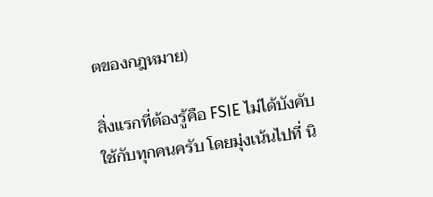ตของกฎหมาย)

สิ่งแรกที่ต้องรู้คือ FSIE ไม่ได้บังคับใช้กับทุกคนครับ โดยมุ่งเน้นไปที่ นิ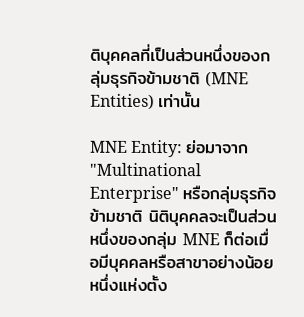ติบุคคลที่เป็นส่วนหนึ่งของกลุ่มธุรกิจข้ามชาติ (MNE Entities) เท่านั้น

MNE Entity: ย่อมาจาก "Multinational Enterprise" หรือกลุ่มธุรกิจข้ามชาติ นิติบุคคลจะเป็นส่วนหนึ่งของกลุ่ม MNE ก็ต่อเมื่อมีบุคคลหรือสาขาอย่างน้อยหนึ่งแห่งตั้ง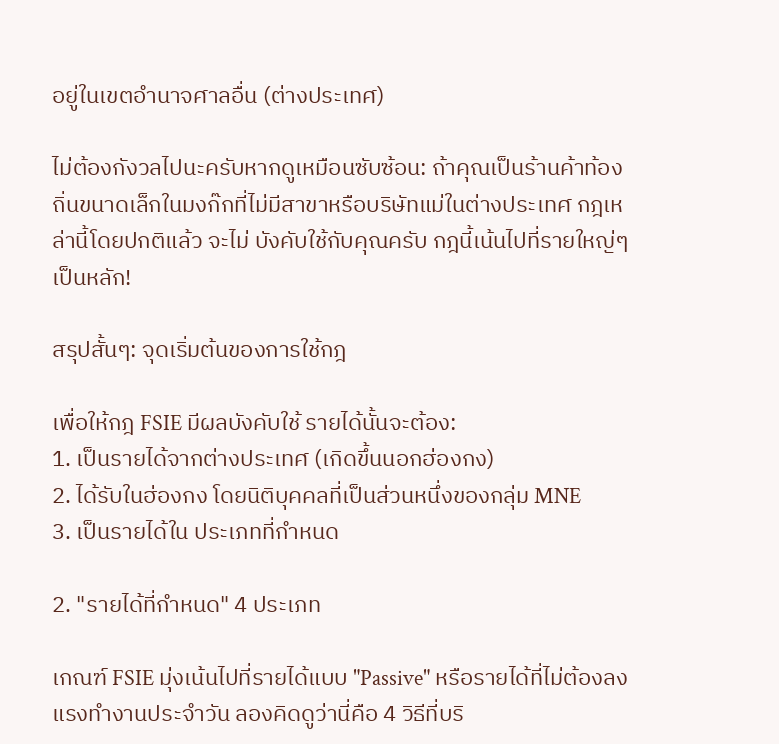อยู่ในเขตอำนาจศาลอื่น (ต่างประเทศ)

ไม่ต้องกังวลไปนะครับหากดูเหมือนซับซ้อน: ถ้าคุณเป็นร้านค้าท้องถิ่นขนาดเล็กในมงก๊กที่ไม่มีสาขาหรือบริษัทแม่ในต่างประเทศ กฎเหล่านี้โดยปกติแล้ว จะไม่ บังคับใช้กับคุณครับ กฎนี้เน้นไปที่รายใหญ่ๆ เป็นหลัก!

สรุปสั้นๆ: จุดเริ่มต้นของการใช้กฎ

เพื่อให้กฎ FSIE มีผลบังคับใช้ รายได้นั้นจะต้อง:
1. เป็นรายได้จากต่างประเทศ (เกิดขึ้นนอกฮ่องกง)
2. ได้รับในฮ่องกง โดยนิติบุคคลที่เป็นส่วนหนึ่งของกลุ่ม MNE
3. เป็นรายได้ใน ประเภทที่กำหนด

2. "รายได้ที่กำหนด" 4 ประเภท

เกณฑ์ FSIE มุ่งเน้นไปที่รายได้แบบ "Passive" หรือรายได้ที่ไม่ต้องลงแรงทำงานประจำวัน ลองคิดดูว่านี่คือ 4 วิธีที่บริ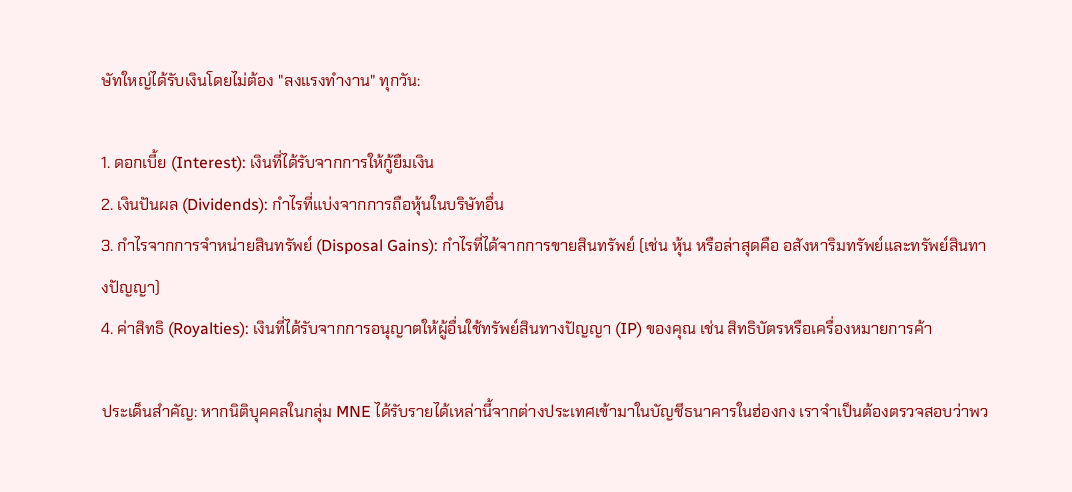ษัทใหญ่ได้รับเงินโดยไม่ต้อง "ลงแรงทำงาน" ทุกวัน:

1. ดอกเบี้ย (Interest): เงินที่ได้รับจากการให้กู้ยืมเงิน
2. เงินปันผล (Dividends): กำไรที่แบ่งจากการถือหุ้นในบริษัทอื่น
3. กำไรจากการจำหน่ายสินทรัพย์ (Disposal Gains): กำไรที่ได้จากการขายสินทรัพย์ (เช่น หุ้น หรือล่าสุดคือ อสังหาริมทรัพย์และทรัพย์สินทางปัญญา)
4. ค่าสิทธิ (Royalties): เงินที่ได้รับจากการอนุญาตให้ผู้อื่นใช้ทรัพย์สินทางปัญญา (IP) ของคุณ เช่น สิทธิบัตรหรือเครื่องหมายการค้า

ประเด็นสำคัญ: หากนิติบุคคลในกลุ่ม MNE ได้รับรายได้เหล่านี้จากต่างประเทศเข้ามาในบัญชีธนาคารในฮ่องกง เราจำเป็นต้องตรวจสอบว่าพว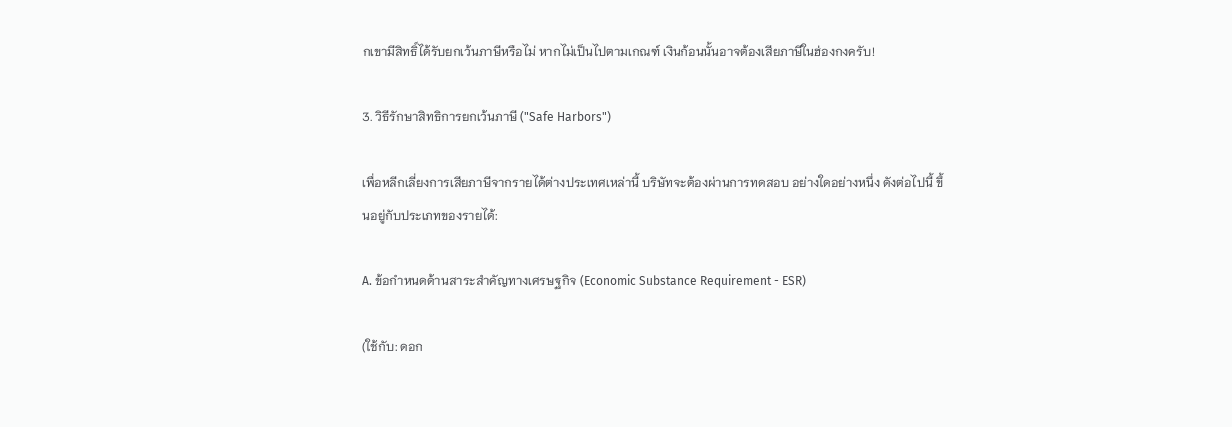กเขามีสิทธิ์ได้รับยกเว้นภาษีหรือไม่ หากไม่เป็นไปตามเกณฑ์ เงินก้อนนั้นอาจต้องเสียภาษีในฮ่องกงครับ!

3. วิธีรักษาสิทธิการยกเว้นภาษี ("Safe Harbors")

เพื่อหลีกเลี่ยงการเสียภาษีจากรายได้ต่างประเทศเหล่านี้ บริษัทจะต้องผ่านการทดสอบ อย่างใดอย่างหนึ่ง ดังต่อไปนี้ ขึ้นอยู่กับประเภทของรายได้:

A. ข้อกำหนดด้านสาระสำคัญทางเศรษฐกิจ (Economic Substance Requirement - ESR)

(ใช้กับ: ดอก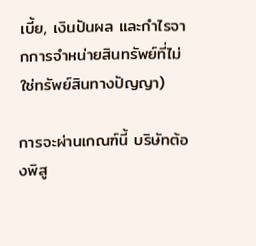เบี้ย, เงินปันผล และกำไรจากการจำหน่ายสินทรัพย์ที่ไม่ใช่ทรัพย์สินทางปัญญา)

การจะผ่านเกณฑ์นี้ บริษัทต้องพิสู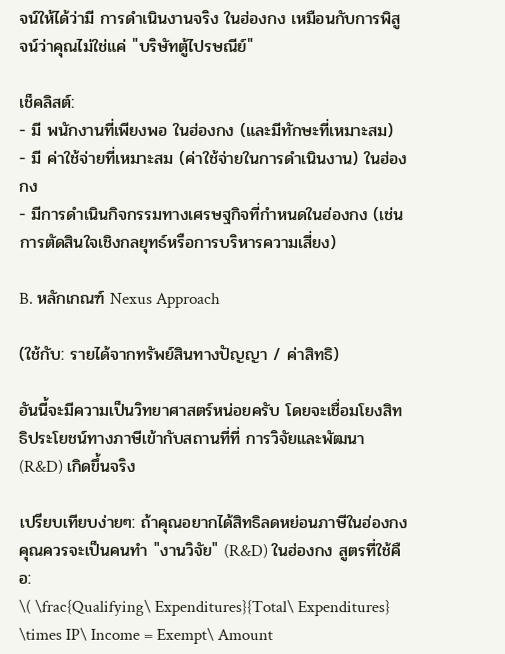จน์ให้ได้ว่ามี การดำเนินงานจริง ในฮ่องกง เหมือนกับการพิสูจน์ว่าคุณไม่ใช่แค่ "บริษัทตู้ไปรษณีย์"

เช็คลิสต์:
- มี พนักงานที่เพียงพอ ในฮ่องกง (และมีทักษะที่เหมาะสม)
- มี ค่าใช้จ่ายที่เหมาะสม (ค่าใช้จ่ายในการดำเนินงาน) ในฮ่องกง
- มีการดำเนินกิจกรรมทางเศรษฐกิจที่กำหนดในฮ่องกง (เช่น การตัดสินใจเชิงกลยุทธ์หรือการบริหารความเสี่ยง)

B. หลักเกณฑ์ Nexus Approach

(ใช้กับ: รายได้จากทรัพย์สินทางปัญญา / ค่าสิทธิ)

อันนี้จะมีความเป็นวิทยาศาสตร์หน่อยครับ โดยจะเชื่อมโยงสิทธิประโยชน์ทางภาษีเข้ากับสถานที่ที่ การวิจัยและพัฒนา (R&D) เกิดขึ้นจริง

เปรียบเทียบง่ายๆ: ถ้าคุณอยากได้สิทธิลดหย่อนภาษีในฮ่องกง คุณควรจะเป็นคนทำ "งานวิจัย" (R&D) ในฮ่องกง สูตรที่ใช้คือ:
\( \frac{Qualifying\ Expenditures}{Total\ Expenditures} \times IP\ Income = Exempt\ Amount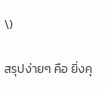\)

สรุปง่ายๆ คือ ยิ่งคุ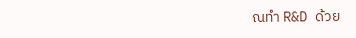ณทำ R&D ด้วย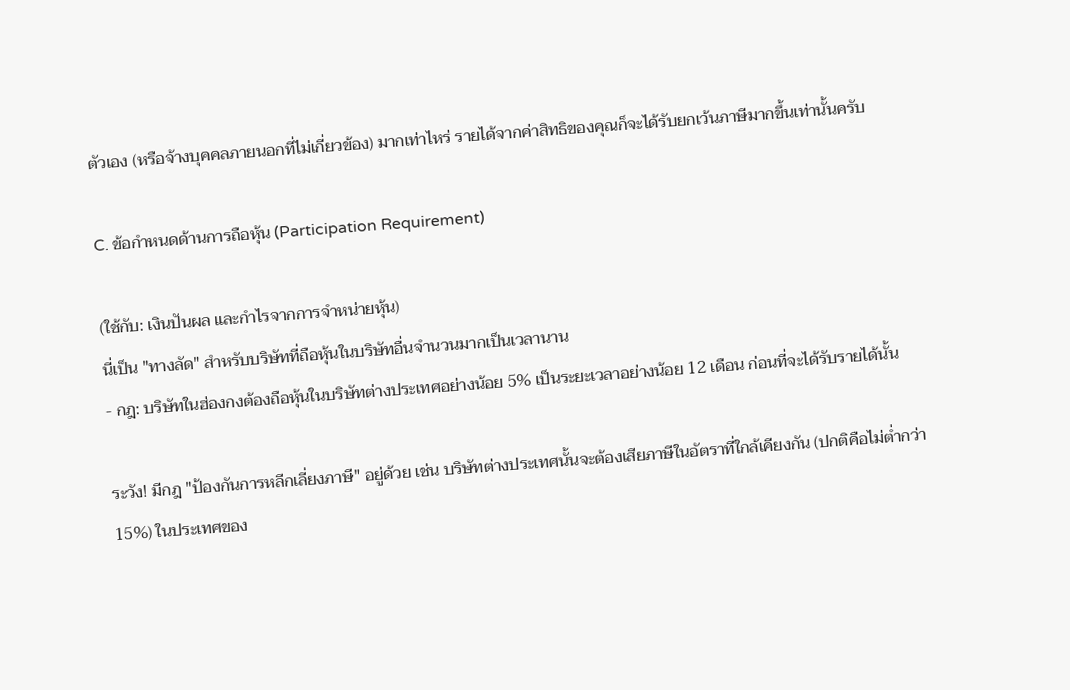ตัวเอง (หรือจ้างบุคคลภายนอกที่ไม่เกี่ยวข้อง) มากเท่าไหร่ รายได้จากค่าสิทธิของคุณก็จะได้รับยกเว้นภาษีมากขึ้นเท่านั้นครับ

C. ข้อกำหนดด้านการถือหุ้น (Participation Requirement)

(ใช้กับ: เงินปันผล และกำไรจากการจำหน่ายหุ้น)
นี่เป็น "ทางลัด" สำหรับบริษัทที่ถือหุ้นในบริษัทอื่นจำนวนมากเป็นเวลานาน
- กฎ: บริษัทในฮ่องกงต้องถือหุ้นในบริษัทต่างประเทศอย่างน้อย 5% เป็นระยะเวลาอย่างน้อย 12 เดือน ก่อนที่จะได้รับรายได้นั้น

ระวัง! มีกฎ "ป้องกันการหลีกเลี่ยงภาษี" อยู่ด้วย เช่น บริษัทต่างประเทศนั้นจะต้องเสียภาษีในอัตราที่ใกล้เคียงกัน (ปกติคือไม่ต่ำกว่า 15%) ในประเทศของ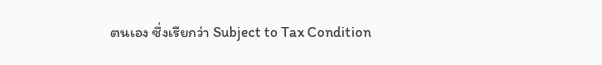ตนเอง ซึ่งเรียกว่า Subject to Tax Condition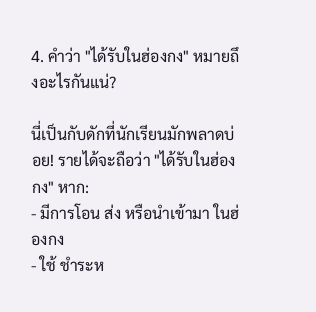4. คำว่า "ได้รับในฮ่องกง" หมายถึงอะไรกันแน่?

นี่เป็นกับดักที่นักเรียนมักพลาดบ่อย! รายได้จะถือว่า "ได้รับในฮ่องกง" หาก:
- มีการโอน ส่ง หรือนำเข้ามา ในฮ่องกง
- ใช้ ชำระห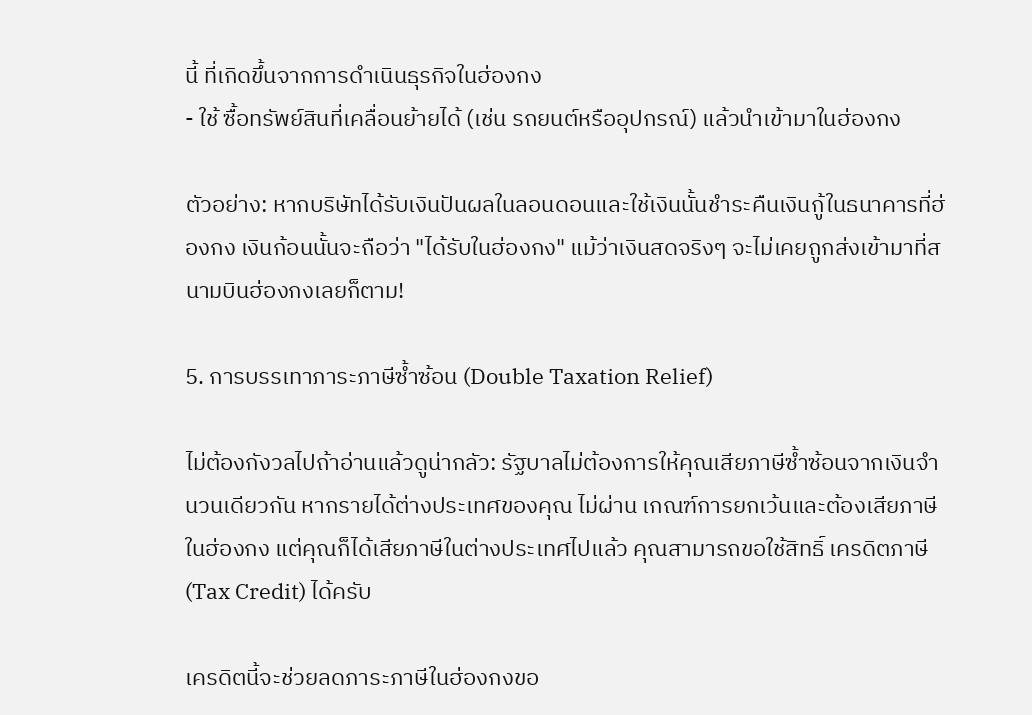นี้ ที่เกิดขึ้นจากการดำเนินธุรกิจในฮ่องกง
- ใช้ ซื้อทรัพย์สินที่เคลื่อนย้ายได้ (เช่น รถยนต์หรืออุปกรณ์) แล้วนำเข้ามาในฮ่องกง

ตัวอย่าง: หากบริษัทได้รับเงินปันผลในลอนดอนและใช้เงินนั้นชำระคืนเงินกู้ในธนาคารที่ฮ่องกง เงินก้อนนั้นจะถือว่า "ได้รับในฮ่องกง" แม้ว่าเงินสดจริงๆ จะไม่เคยถูกส่งเข้ามาที่สนามบินฮ่องกงเลยก็ตาม!

5. การบรรเทาภาระภาษีซ้ำซ้อน (Double Taxation Relief)

ไม่ต้องกังวลไปถ้าอ่านแล้วดูน่ากลัว: รัฐบาลไม่ต้องการให้คุณเสียภาษีซ้ำซ้อนจากเงินจำนวนเดียวกัน หากรายได้ต่างประเทศของคุณ ไม่ผ่าน เกณฑ์การยกเว้นและต้องเสียภาษีในฮ่องกง แต่คุณก็ได้เสียภาษีในต่างประเทศไปแล้ว คุณสามารถขอใช้สิทธิ์ เครดิตภาษี (Tax Credit) ได้ครับ

เครดิตนี้จะช่วยลดภาระภาษีในฮ่องกงขอ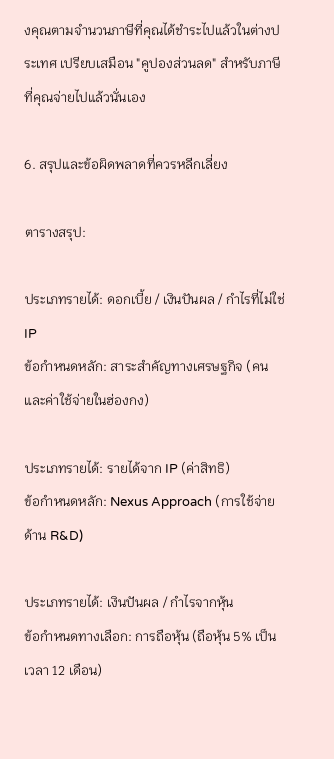งคุณตามจำนวนภาษีที่คุณได้ชำระไปแล้วในต่างประเทศ เปรียบเสมือน "คูปองส่วนลด" สำหรับภาษีที่คุณจ่ายไปแล้วนั่นเอง

6. สรุปและข้อผิดพลาดที่ควรหลีกเลี่ยง

ตารางสรุป:

ประเภทรายได้: ดอกเบี้ย / เงินปันผล / กำไรที่ไม่ใช่ IP
ข้อกำหนดหลัก: สาระสำคัญทางเศรษฐกิจ (คนและค่าใช้จ่ายในฮ่องกง)

ประเภทรายได้: รายได้จาก IP (ค่าสิทธิ)
ข้อกำหนดหลัก: Nexus Approach (การใช้จ่ายด้าน R&D)

ประเภทรายได้: เงินปันผล / กำไรจากหุ้น
ข้อกำหนดทางเลือก: การถือหุ้น (ถือหุ้น 5% เป็นเวลา 12 เดือน)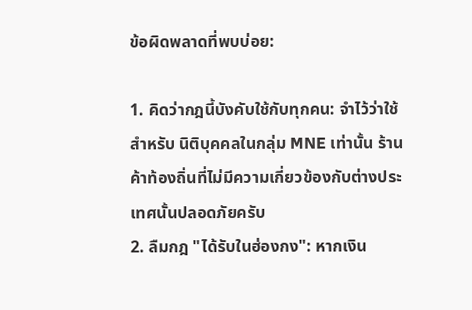ข้อผิดพลาดที่พบบ่อย:

1. คิดว่ากฎนี้บังคับใช้กับทุกคน: จำไว้ว่าใช้สำหรับ นิติบุคคลในกลุ่ม MNE เท่านั้น ร้านค้าท้องถิ่นที่ไม่มีความเกี่ยวข้องกับต่างประเทศนั้นปลอดภัยครับ
2. ลืมกฎ "ได้รับในฮ่องกง": หากเงิน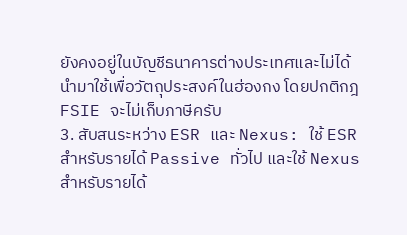ยังคงอยู่ในบัญชีธนาคารต่างประเทศและไม่ได้นำมาใช้เพื่อวัตถุประสงค์ในฮ่องกง โดยปกติกฎ FSIE จะไม่เก็บภาษีครับ
3. สับสนระหว่าง ESR และ Nexus: ใช้ ESR สำหรับรายได้ Passive ทั่วไป และใช้ Nexus สำหรับรายได้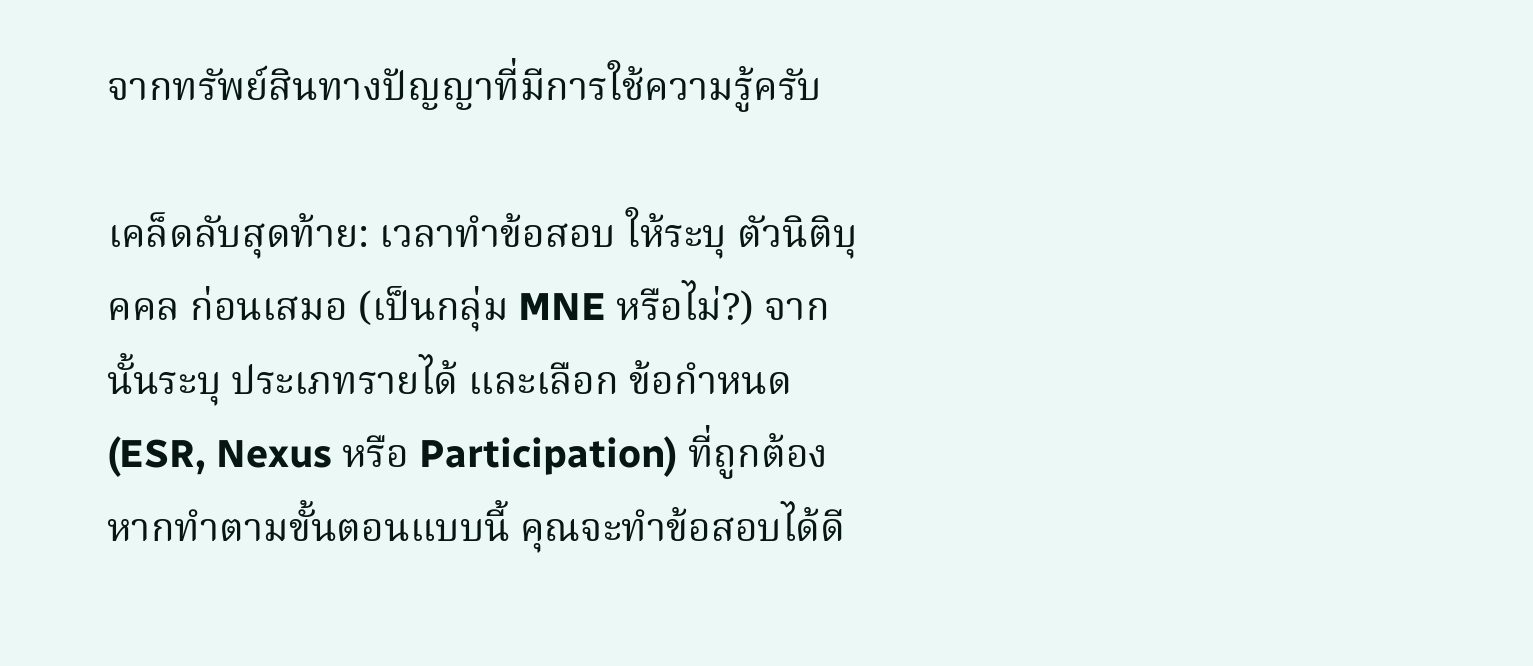จากทรัพย์สินทางปัญญาที่มีการใช้ความรู้ครับ

เคล็ดลับสุดท้าย: เวลาทำข้อสอบ ให้ระบุ ตัวนิติบุคคล ก่อนเสมอ (เป็นกลุ่ม MNE หรือไม่?) จากนั้นระบุ ประเภทรายได้ และเลือก ข้อกำหนด (ESR, Nexus หรือ Participation) ที่ถูกต้อง หากทำตามขั้นตอนแบบนี้ คุณจะทำข้อสอบได้ดี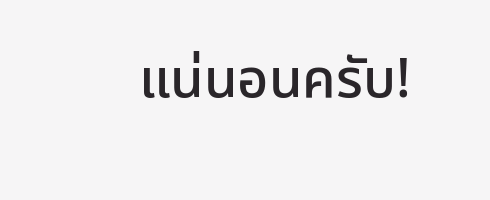แน่นอนครับ!